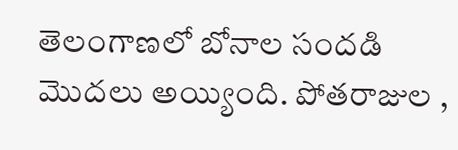తెలంగాణలో బోనాల సందడి మొదలు అయ్యింది. పోతరాజుల ,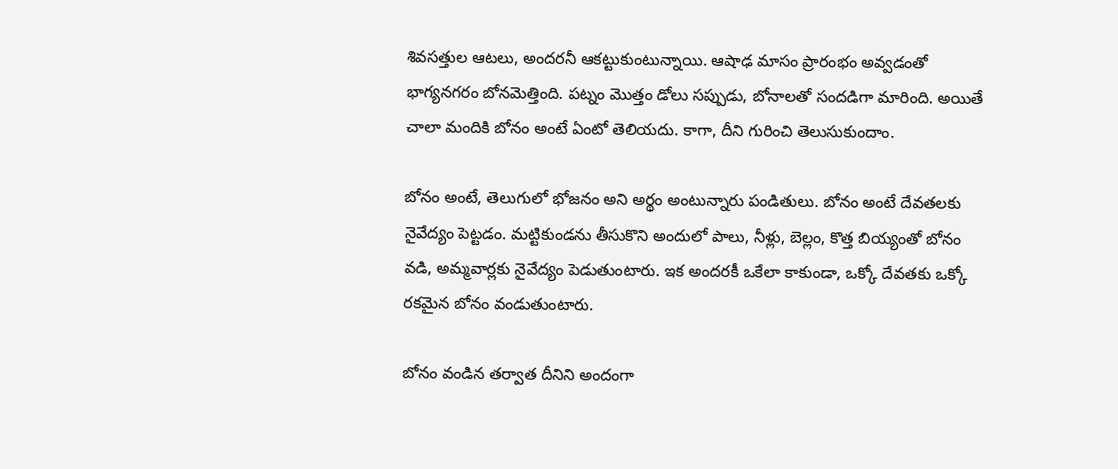శివసత్తుల ఆటలు, అందరనీ ఆకట్టుకుంటున్నాయి. ఆషాఢ మాసం ప్రారంభం అవ్వడంతో భాగ్యనగరం బోనమెత్తింది. పట్నం మొత్తం డోలు సప్పుడు, బోనాలతో సందడిగా మారింది. అయితే చాలా మందికి బోనం అంటే ఏంటో తెలియదు. కాగా, దీని గురించి తెలుసుకుందాం.

బోనం అంటే, తెలుగులో భోజనం అని అర్థం అంటున్నారు పండితులు. బోనం అంటే దేవతలకు నైవేద్యం పెట్టడం. మట్టికుండను తీసుకొని అందులో పాలు, నీళ్లు, బెల్లం, కొత్త బియ్యంతో బోనం వడి, అమ్మవార్లకు నైవేద్యం పెడుతుంటారు. ఇక అందరకీ ఒకేలా కాకుండా, ఒక్కో దేవతకు ఒక్కో రకమైన బోనం వండుతుంటారు.

బోనం వండిన తర్వాత దీనిని అందంగా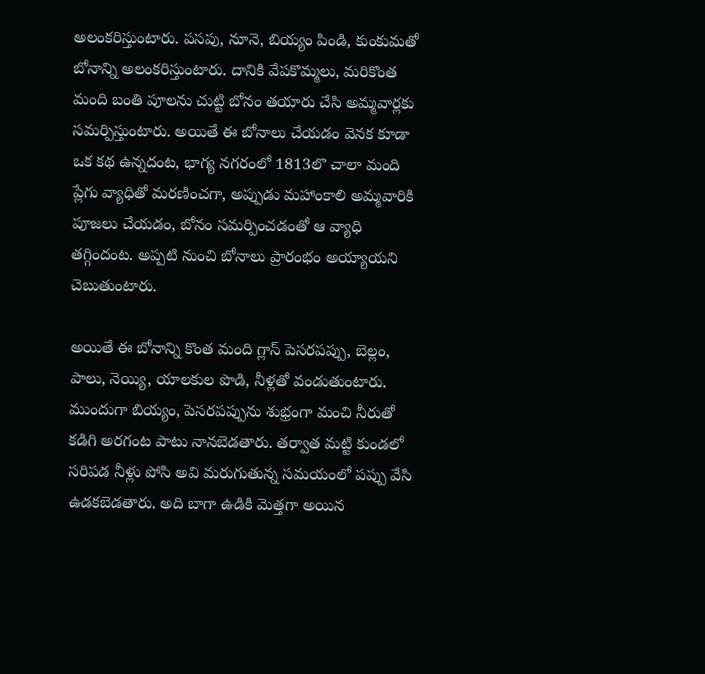అలంకరిస్తుంటారు. పసపు, నూనె, బియ్యం పిండి, కుంకుమతో బోనాన్ని అలంకరిస్తుంటారు. దానికి వేపకొమ్మలు, మరికొంత మంది బంతి పూలను చుట్టి బోనం తయారు చేసి అమ్మవార్లకు సమర్పిస్తుంటారు. అయితే ఈ బోనాలు చేయడం వెనక కూడా ఒక కథ ఉన్నదంట, భాగ్య నగరంలో 1813లొ చాలా మంది ప్లేగు వ్యాధితో మరణించగా, అప్పుడు మహాంకాలి అమ్మవారికి పూజలు చేయడం, బోనం సమర్పించడంతో ఆ వ్యాధి తగ్గిందంట. అప్పటి నుంచి బోనాలు ప్రారంభం అయ్యాయని చెబుతుంటారు.

అయితే ఈ బోనాన్ని కొంత మంది గ్లాస్ పెసరపప్పు, బెల్లం, పాలు, నెయ్యి, యాలకుల పొడి, నీళ్లతో వండుతుంటారు. ముందుగా బియ్యం, పెసరపప్పును శుభ్రంగా మంచి నీరుతో కడిగి అరగంట పాటు నానబెడతారు. తర్వాత మట్టి కుండలో సరిపడ నీళ్లు పోసి అవి మరుగుతున్న సమయంలో పప్పు వేసి ఉడకబెడతారు. అది బాగా ఉడికి మెత్తగా అయిన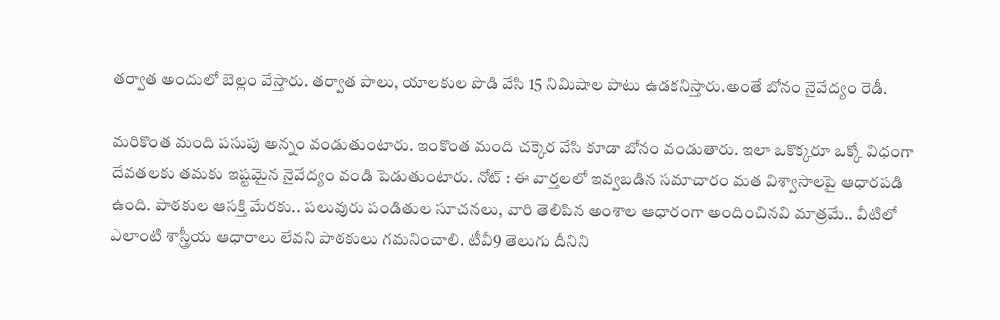తర్వాత అందులో బెల్లం వేస్తారు. తర్వాత పాలు, యాలకుల పొడి వేసి 15 నిమిషాల పాటు ఉడకనిస్తారు.అంతే బోనం నైవేద్యం రెడీ.

మరికొంత మంది పసుపు అన్నం వండుతుంటారు. ఇంకొంత మంది చక్కెర వేసి కూడా బోనం వండుతారు. ఇలా ఒకొక్కరూ ఒక్కో విధంగా దేవతలకు తమకు ఇష్టమైన నైవేద్యం వండి పెడుతుంటారు. నోట్ : ఈ వార్తలలో ఇవ్వబడిన సమాచారం మత విశ్వాసాలపై ఆధారపడి ఉంది. పాఠకుల ఆసక్తి మేరకు.. పలువురు పండితుల సూచనలు, వారి తెలిపిన అంశాల ఆధారంగా అందించినవి మాత్రమే.. వీటిలో ఎలాంటి శాస్త్రీయ ఆధారాలు లేవని పాఠకులు గమనించాలి. టీవీ9 తెలుగు దీనిని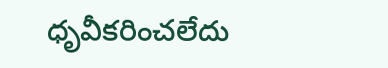ధృవీకరించలేదు